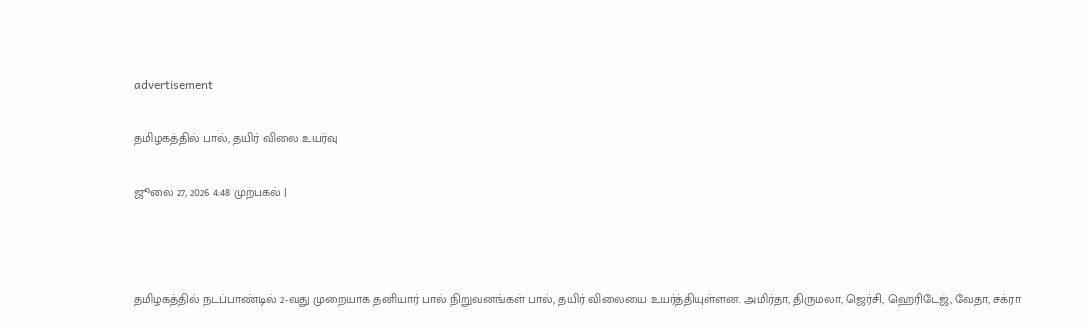advertisement

தமிழகத்தில் பால், தயிர் விலை உயர்வு

ஜூலை 27, 2026 4:48 முற்பகல் |



தமிழகத்தில் நடப்பாண்டில் 2-வது முறையாக தனியார் பால் நிறுவனங்கள் பால், தயிர் விலையை உயர்த்தியுள்ளன. அமிர்தா, திருமலா, ஜெர்சி, ஹெரிடேஜ், வேதா, சக்ரா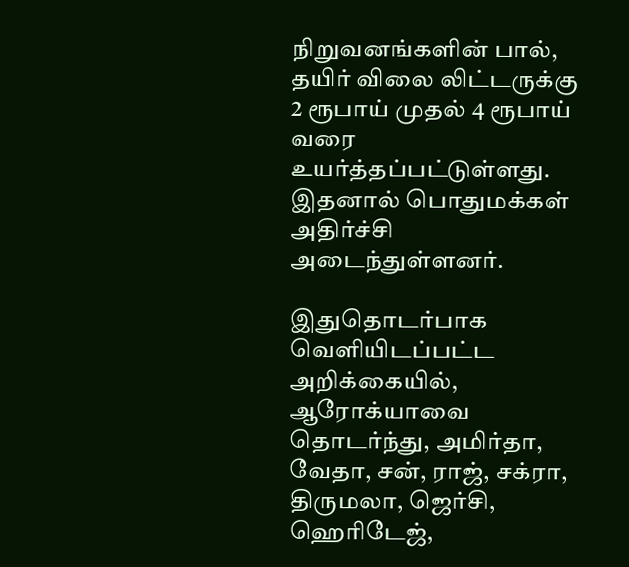நிறுவனங்களின் பால், தயிர் விலை லிட்டருக்கு 2 ரூபாய் முதல் 4 ரூபாய் வரை உயர்த்தப்பட்டுள்ளது. இதனால் பொதுமக்கள் அதிர்ச்சி அடைந்துள்ளனர்.

இதுதொடர்பாக வெளியிடப்பட்ட அறிக்கையில், ஆரோக்யாவை தொடர்ந்து, அமிர்தா, வேதா, சன், ராஜ், சக்ரா, திருமலா, ஜெர்சி, ஹெரிடேஜ்,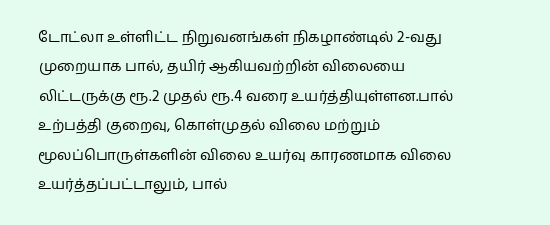டோட்லா உள்ளிட்ட நிறுவனங்கள் நிகழாண்டில் 2-வது முறையாக பால், தயிர் ஆகியவற்றின் விலையை லிட்டருக்கு ரூ.2 முதல் ரூ.4 வரை உயர்த்தியுள்ளன.பால் உற்பத்தி குறைவு, கொள்முதல் விலை மற்றும் மூலப்பொருள்களின் விலை உயர்வு காரணமாக விலை உயர்த்தப்பட்டாலும், பால்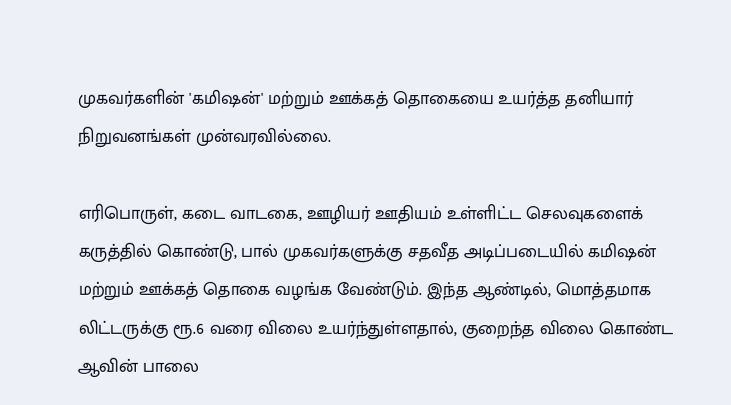முகவர்களின் 'கமிஷன்' மற்றும் ஊக்கத் தொகையை உயர்த்த தனியார் நிறுவனங்கள் முன்வரவில்லை.

எரிபொருள், கடை வாடகை, ஊழியர் ஊதியம் உள்ளிட்ட செலவுகளைக் கருத்தில் கொண்டு, பால் முகவர்களுக்கு சதவீத அடிப்படையில் கமிஷன் மற்றும் ஊக்கத் தொகை வழங்க வேண்டும். இந்த ஆண்டில், மொத்தமாக லிட்டருக்கு ரூ.6 வரை விலை உயர்ந்துள்ளதால், குறைந்த விலை கொண்ட ஆவின் பாலை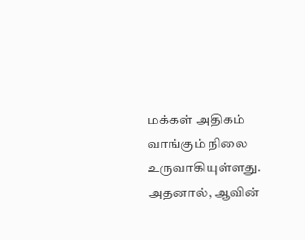மக்கள் அதிகம் வாங்கும் நிலை உருவாகியுள்ளது. அதனால், ஆவின்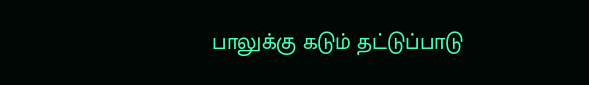பாலுக்கு கடும் தட்டுப்பாடு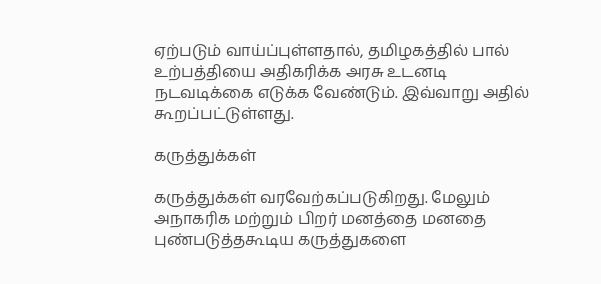ஏற்படும் வாய்ப்புள்ளதால், தமிழகத்தில் பால் உற்பத்தியை அதிகரிக்க அரசு உடனடி நடவடிக்கை எடுக்க வேண்டும். இவ்வாறு அதில் கூறப்பட்டுள்ளது.

கருத்துக்கள்

கருத்துக்கள் வரவேற்கப்படுகிறது. மேலும் அநாகரிக மற்றும் பிறர் மனத்தை மனதை புண்படுத்தகூடிய கருத்துகளை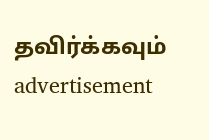தவிர்க்கவும்
advertisement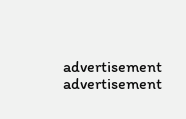advertisement
advertisement